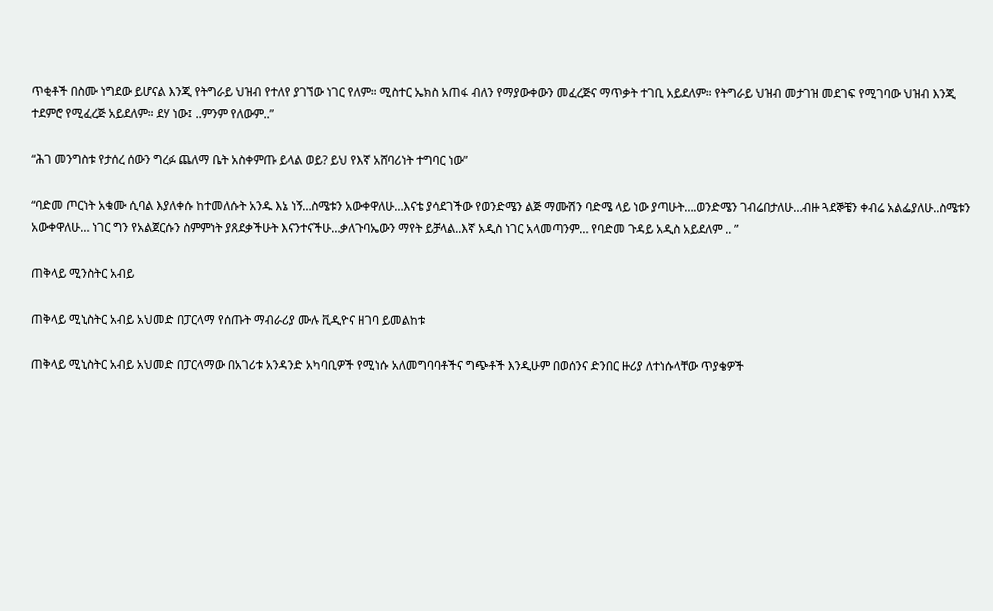ጥቂቶች በስሙ ነግደው ይሆናል እንጂ የትግራይ ህዝብ የተለየ ያገኘው ነገር የለም። ሚስተር ኤክስ አጠፋ ብለን የማያውቀውን መፈረጅና ማጥቃት ተገቢ አይደለም። የትግራይ ህዝብ መታገዝ መደገፍ የሚገባው ህዝብ እንጂ ተደምሮ የሚፈረጅ አይደለም። ደሃ ነው፤ ..ምንም የለውም..”

“ሕገ መንግስቱ የታሰረ ሰውን ግረፉ ጨለማ ቤት አስቀምጡ ይላል ወይ? ይህ የእኛ አሸባሪነት ተግባር ነው”

“ባድመ ጦርነት አቁሙ ሲባል እያለቀሱ ከተመለሱት አንዱ እኔ ነኝ…ስሜቱን አውቀዋለሁ…እናቴ ያሳደገችው የወንድሜን ልጅ ማሙሽን ባድሜ ላይ ነው ያጣሁት….ወንድሜን ገብሬበታለሁ…ብዙ ጓደኞቼን ቀብሬ አልፌያለሁ..ስሜቱን አውቀዋለሁ… ነገር ግን የአልጀርሱን ስምምነት ያጸደቃችሁት እናንተናችሁ…ቃለጉባኤውን ማየት ይቻላል..እኛ አዲስ ነገር አላመጣንም… የባድመ ጉዳይ አዲስ አይደለም .. ”

ጠቅላይ ሚንስትር አብይ

ጠቅላይ ሚኒስትር አብይ አህመድ በፓርላማ የሰጡት ማብራሪያ ሙሉ ቪዲዮና ዘገባ ይመልከቱ

ጠቅላይ ሚኒስትር አብይ አህመድ በፓርላማው በአገሪቱ አንዳንድ አካባቢዎች የሚነሱ አለመግባባቶችና ግጭቶች እንዲሁም በወሰንና ድንበር ዙሪያ ለተነሱላቸው ጥያቄዎች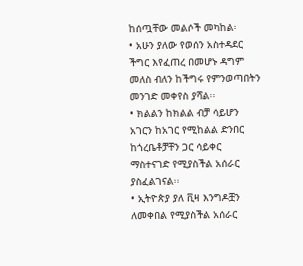ከሰጧቸው መልሶች መካከል፡
• አሁን ያለው የወሰን አስተዳደር ችግር እየፈጠረ በመሆኑ ዳግም መለስ ብለን ከችግሩ የምንወጣበትን መንገድ መቀየስ ያሻል፡፡
• ክልልን ከክልል ብቻ ሳይሆን አገርን ከአገር የሚከልል ድንበር ከጎረቤቶቻቸን ጋር ሳይቀር ማስተናገድ የሚያስችል አሰራር ያስፈልገናል፡፡
• ኢትዮጵያ ያለ ቪዛ እንግዶቿን ለመቀበል የሚያስችል አሰራር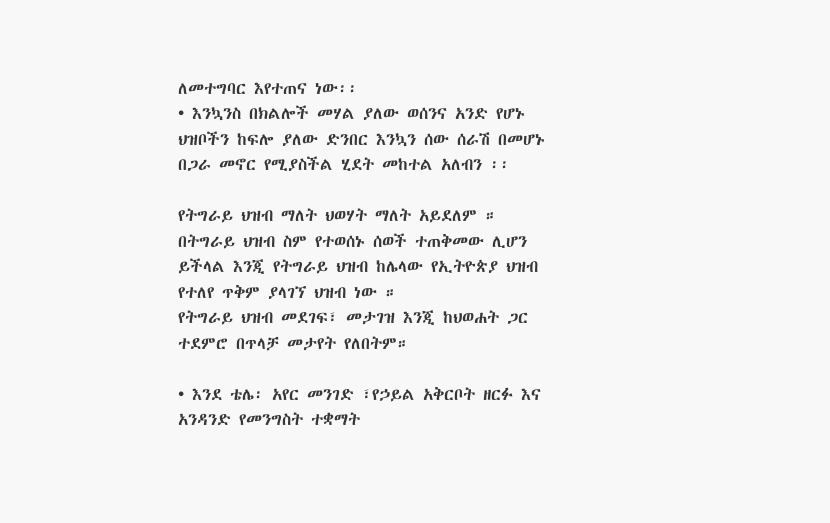ለመተግባር እየተጠና ነው፡፡
• እንኳንስ በክልሎች መሃል ያለው ወሰንና አንድ የሆኑ ህዝቦችን ከፍሎ ያለው ድንበር እንኳን ሰው ሰራሽ በመሆኑ በጋራ መኖር የሚያስችል ሂደት መከተል አለብን ፡፡

የትግራይ ህዝብ ማለት ህወሃት ማለት አይደለም ። በትግራይ ህዝብ ስም የተወሰኑ ሰወች ተጠቅመው ሊሆን ይችላል እንጂ የትግራይ ህዝብ ከሌላው የኢትዮጵያ ህዝብ የተለየ ጥቅም ያላገኘ ህዝብ ነው ።
የትግራይ ህዝብ መደገፍ፣ መታገዝ እንጂ ከህወሐት ጋር ተደምሮ በጥላቻ መታየት የለበትም።

• እንደ ቴሌ፡ አየር መንገድ ፣የኃይል አቅርቦት ዘርፉ እና አንዳንድ የመንግስት ተቋማት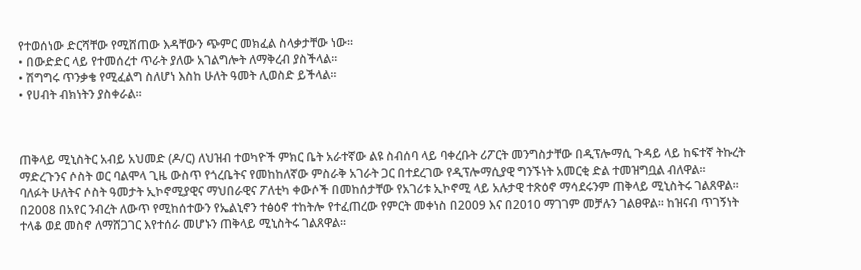የተወሰነው ድርሻቸው የሚሸጠው እዳቸውን ጭምር መክፈል ስላቃታቸው ነው፡፡
• በውድድር ላይ የተመሰረተ ጥራት ያለው አገልግሎት ለማቅረብ ያስችላል፡፡
• ሽግግሩ ጥንቃቄ የሚፈልግ ስለሆነ እስከ ሁለት ዓመት ሊወስድ ይችላል፡፡
• የሀብት ብክነትን ያስቀራል፡፡



ጠቅላይ ሚኒስትር አብይ አህመድ (ዶ/ር) ለህዝብ ተወካዮች ምክር ቤት አራተኛው ልዩ ስብሰባ ላይ ባቀረቡት ሪፖርት መንግስታቸው በዲፕሎማሲ ጉዳይ ላይ ከፍተኛ ትኩረት ማድረጉንና ሶስት ወር ባልሞላ ጊዜ ውስጥ የጎረቤትና የመከከለኛው ምስራቅ አገራት ጋር በተደረገው የዲፕሎማሲያዊ ግንኙነት አመርቂ ድል ተመዝግቧል ብለዋል፡፡
ባለፉት ሁለትና ሶስት ዓመታት ኢኮኖሚያዊና ማህበራዊና ፖለቲካ ቀውሶች በመከሰታቸው የአገሪቱ ኢኮኖሚ ላይ አሉታዊ ተጽዕኖ ማሳደሩንም ጠቅላይ ሚኒስትሩ ገልጸዋል፡፡
በ2008 በአየር ንብረት ለውጥ የሚከሰተውን የኤልኒኖን ተፅዕኖ ተከትሎ የተፈጠረው የምርት መቀነስ በ2009 እና በ2010 ማገገም መቻሉን ገልፀዋል፡፡ ከዝናብ ጥገኝነት ተላቆ ወደ መስኖ ለማሸጋገር እየተሰራ መሆኑን ጠቅላይ ሚኒስትሩ ገልጸዋል፡፡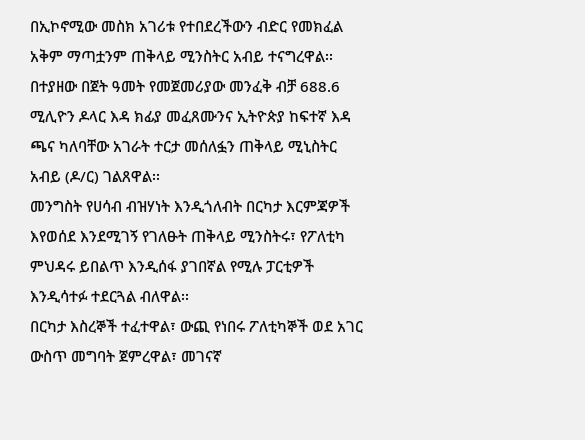በኢኮኖሚው መስክ አገሪቱ የተበደረችውን ብድር የመክፈል አቅም ማጣቷንም ጠቅላይ ሚንስትር አብይ ተናግረዋል፡፡ በተያዘው በጀት ዓመት የመጀመሪያው መንፈቅ ብቻ 688.6 ሚሊዮን ዶላር እዳ ክፊያ መፈጸሙንና ኢትዮጵያ ከፍተኛ እዳ ጫና ካለባቸው አገራት ተርታ መሰለፏን ጠቅላይ ሚኒስትር አብይ (ዶ/ር) ገልጸዋል፡፡
መንግስት የሀሳብ ብዝሃነት እንዲጎለብት በርካታ እርምጃዎች እየወሰደ እንደሚገኝ የገለፁት ጠቅላይ ሚንስትሩ፣ የፖለቲካ ምህዳሩ ይበልጥ እንዲሰፋ ያገበኛል የሚሉ ፓርቲዎች እንዲሳተፉ ተደርጓል ብለዋል፡፡
በርካታ እስረኞች ተፈተዋል፣ ውጪ የነበሩ ፖለቲካኞች ወደ አገር ውስጥ መግባት ጀምረዋል፣ መገናኛ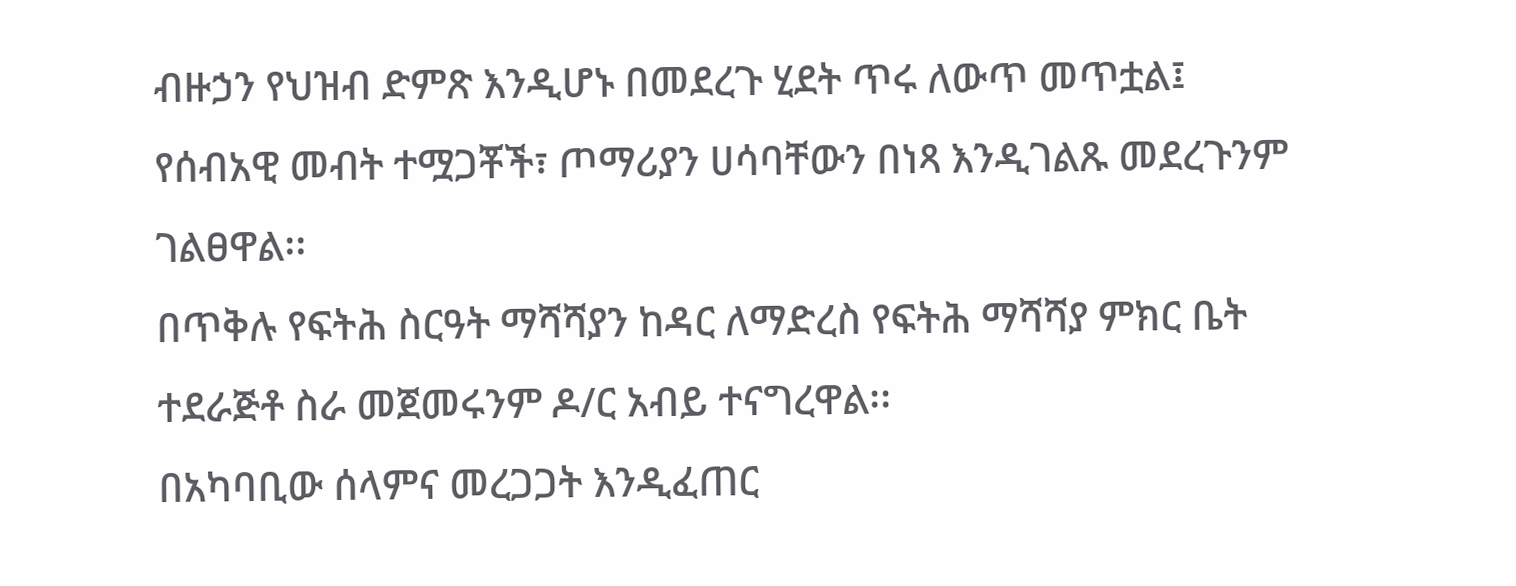ብዙኃን የህዝብ ድምጽ እንዲሆኑ በመደረጉ ሂደት ጥሩ ለውጥ መጥቷል፤ የሰብአዊ መብት ተሟጋቾች፣ ጦማሪያን ሀሳባቸውን በነጻ እንዲገልጹ መደረጉንም ገልፀዋል፡፡
በጥቅሉ የፍትሕ ስርዓት ማሻሻያን ከዳር ለማድረስ የፍትሕ ማሻሻያ ምክር ቤት ተደራጅቶ ስራ መጀመሩንም ዶ/ር አብይ ተናግረዋል፡፡
በአካባቢው ሰላምና መረጋጋት እንዲፈጠር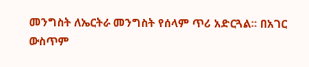መንግስት ለኤርትራ መንግስት የሰላም ጥሪ አድርጓል፡፡ በአገር ውስጥም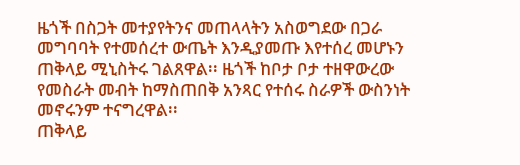ዜጎች በስጋት መተያየትንና መጠላላትን አስወግደው በጋራ መግባባት የተመሰረተ ውጤት እንዲያመጡ እየተሰረ መሆኑን ጠቅላይ ሚኒስትሩ ገልጸዋል፡፡ ዜጎች ከቦታ ቦታ ተዘዋውረው የመስራት መብት ከማስጠበቅ አንጻር የተሰሩ ስራዎች ውስንነት መኖሩንም ተናግረዋል፡፡
ጠቅላይ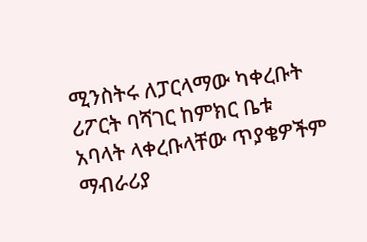ሚንስትሩ ለፓርላማው ካቀረቡት ሪፖርት ባሻገር ከምክር ቤቱ አባላት ላቀረቡላቸው ጥያቄዎችም ማብራሪያ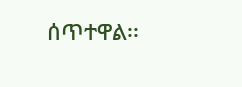ሰጥተዋል፡፡